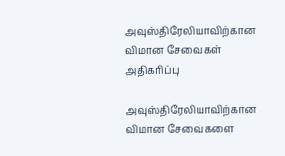அவுஸ்திரேலியாவிற்கான விமான சேவைகள் அதிகரிப்பு

அவுஸ்திரேலியாவிற்கான விமான சேவைகளை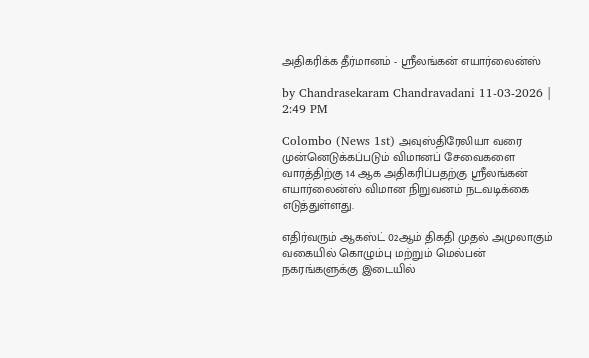அதிகரிக்க தீர்மானம் - ஸ்ரீலங்கன் எயார்லைன்ஸ்

by Chandrasekaram Chandravadani 11-03-2026 | 2:49 PM

Colombo (News 1st) அவுஸ்திரேலியா வரை முன்னெடுக்கப்படும் விமானப் சேவைகளை வாரத்திற்கு 14 ஆக அதிகரிப்பதற்கு ஸ்ரீலங்கன் எயார்லைன்ஸ் விமான நிறுவனம் நடவடிக்கை எடுத்துள்ளது.

எதிர்வரும் ஆகஸ்ட் 02ஆம் திகதி முதல் அமுலாகும் வகையில் கொழும்பு மற்றும் மெல்பன் நகரங்களுக்கு இடையில்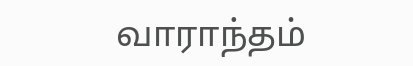வாராந்தம்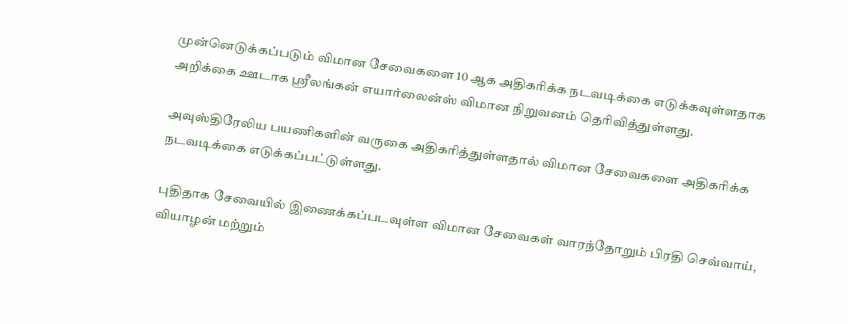முன்னெடுக்கப்படும் விமான சேவைகளை 10 ஆக அதிகரிக்க நடவடிக்கை எடுக்கவுள்ளதாக அறிக்கை ஊடாக ஸ்ரீலங்கன் எயார்லைன்ஸ் விமான நிறுவனம் தெரிவித்துள்ளது.

அவுஸ்திரேலிய பயணிகளின் வருகை அதிகரித்துள்ளதால் விமான சேவைகளை அதிகரிக்க நடவடிக்கை எடுக்கப்பட்டுள்ளது.

புதிதாக சேவையில் இணைக்கப்படவுள்ள விமான சேவைகள் வாரந்தோறும் பிரதி செவ்வாய், வியாழன் மற்றும்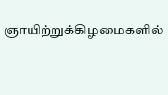ஞாயிற்றுக்கிழமைகளில்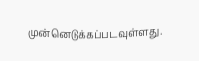முன்னெடுக்கப்படவுள்ளது.